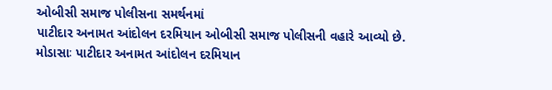ઓબીસી સમાજ પોલીસના સમર્થનમાં
પાટીદાર અનામત આંદોલન દરમિયાન ઓબીસી સમાજ પોલીસની વહારે આવ્યો છે.
મોડાસાઃ પાટીદાર અનામત આંદોલન દરમિયાન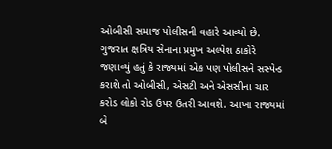ઓબીસી સમાજ પોલીસની વહારે આવ્યો છે. ગુજરાત ક્ષત્રિય સેનાના પ્રમુખ અલ્પેશ ઠાકોરે જણાવ્યું હતું કે રાજ્યમાં એક પણ પોલીસને સસ્પેન્ડ કરાશે તો ઓબીસી, એસટી અને એસસીના ચાર કરોડ લોકો રોડ ઉપર ઉતરી આવશે. આખા રાજ્યમાં બે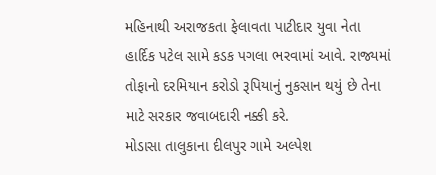મહિનાથી અરાજકતા ફેલાવતા પાટીદાર યુવા નેતા હાર્દિક પટેલ સામે કડક પગલા ભરવામાં આવે. રાજ્યમાં તોફાનો દરમિયાન કરોડો રૂપિયાનું નુકસાન થયું છે તેના માટે સરકાર જવાબદારી નક્કી કરે.
મોડાસા તાલુકાના દીલપુર ગામે અલ્પેશ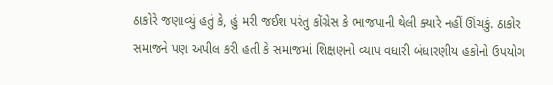ઠાકોરે જણાવ્યું હતું કે, હું મરી જઈશ પરંતુ કોંગ્રેસ કે ભાજપાની થેલી ક્યારે નહીં ઊંચકું. ઠાકોર સમાજને પણ અપીલ કરી હતી કે સમાજમાં શિક્ષણનો વ્યાપ વધારી બંધારણીય હકોનો ઉપયોગ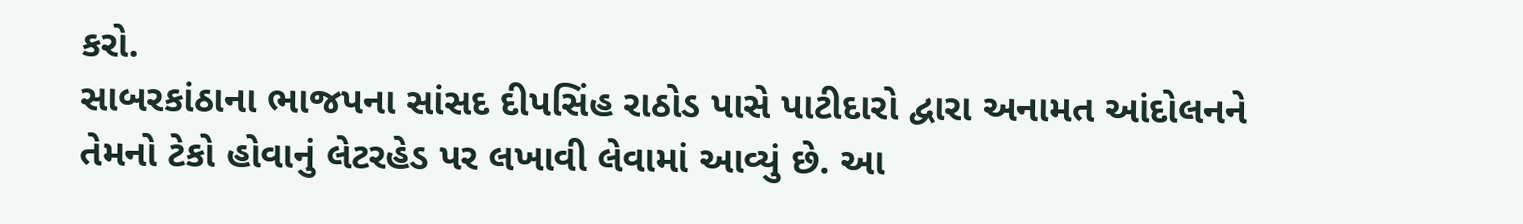કરો.
સાબરકાંઠાના ભાજપના સાંસદ દીપસિંહ રાઠોડ પાસે પાટીદારો દ્વારા અનામત આંદોલનને તેમનો ટેકો હોવાનું લેટરહેડ પર લખાવી લેવામાં આવ્યું છે. આ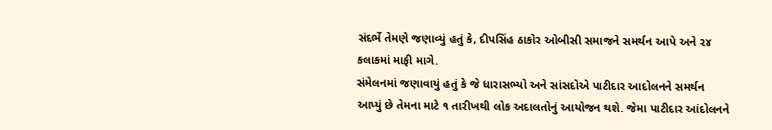સંદર્ભે તેમણે જણાવ્યું હતું કે, દીપસિંહ ઠાકોર ઓબીસી સમાજને સમર્થન આપે અને ૨૪ કલાકમાં માફી માગે.
સંમેલનમાં જણાવાયું હતું કે જે ધારાસભ્યો અને સાંસદોએ પાટીદાર આદોલનને સમર્થન આપ્યું છે તેમના માટે ૧ તારીખથી લોક અદાલતોનું આયોજન થશે. જેમા પાટીદાર આંદોલનને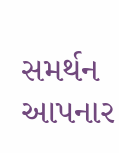સમર્થન આપનાર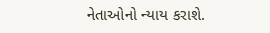નેતાઓનો ન્યાય કરાશે.